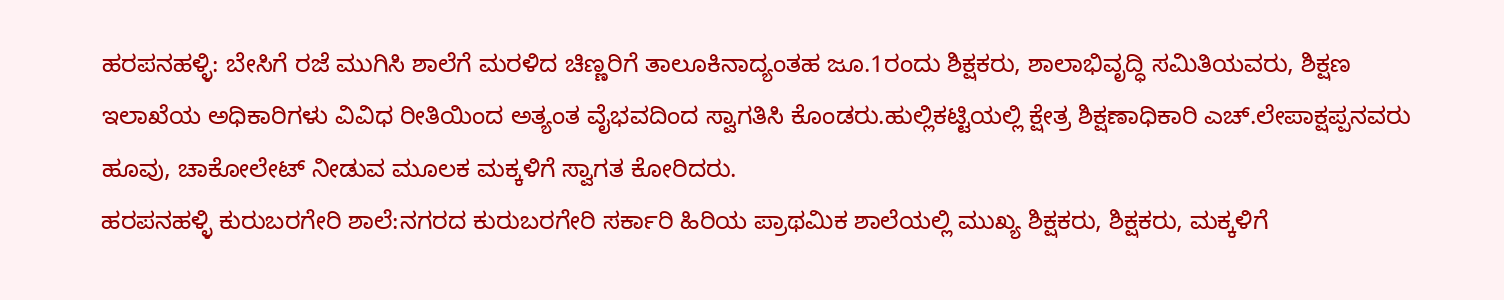ಹರಪನಹಳ್ಳಿ: ಬೇಸಿಗೆ ರಜೆ ಮುಗಿಸಿ ಶಾಲೆಗೆ ಮರಳಿದ ಚಿಣ್ಣರಿಗೆ ತಾಲೂಕಿನಾದ್ಯಂತಹ ಜೂ.1ರಂದು ಶಿಕ್ಷಕರು, ಶಾಲಾಭಿವೃದ್ಧಿ ಸಮಿತಿಯವರು, ಶಿಕ್ಷಣ ಇಲಾಖೆಯ ಅಧಿಕಾರಿಗಳು ವಿವಿಧ ರೀತಿಯಿಂದ ಅತ್ಯಂತ ವೈಭವದಿಂದ ಸ್ವಾಗತಿಸಿ ಕೊಂಡರು.ಹುಲ್ಲಿಕಟ್ಟಿಯಲ್ಲಿ ಕ್ಷೇತ್ರ ಶಿಕ್ಷಣಾಧಿಕಾರಿ ಎಚ್.ಲೇಪಾಕ್ಷಪ್ಪನವರು ಹೂವು, ಚಾಕೋಲೇಟ್ ನೀಡುವ ಮೂಲಕ ಮಕ್ಕಳಿಗೆ ಸ್ವಾಗತ ಕೋರಿದರು.
ಹರಪನಹಳ್ಳಿ ಕುರುಬರಗೇರಿ ಶಾಲೆ:ನಗರದ ಕುರುಬರಗೇರಿ ಸರ್ಕಾರಿ ಹಿರಿಯ ಪ್ರಾಥಮಿಕ ಶಾಲೆಯಲ್ಲಿ ಮುಖ್ಯ ಶಿಕ್ಷಕರು, ಶಿಕ್ಷಕರು, ಮಕ್ಕಳಿಗೆ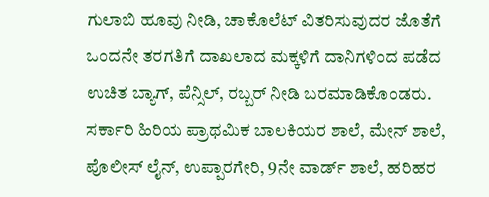ಗುಲಾಬಿ ಹೂವು ನೀಡಿ, ಚಾಕೊಲೆಟ್ ವಿತರಿಸುವುದರ ಜೊತೆಗೆ ಒಂದನೇ ತರಗತಿಗೆ ದಾಖಲಾದ ಮಕ್ಕಳಿಗೆ ದಾನಿಗಳಿಂದ ಪಡೆದ ಉಚಿತ ಬ್ಯಾಗ್, ಪೆನ್ಸಿಲ್, ರಬ್ಬರ್ ನೀಡಿ ಬರಮಾಡಿಕೊಂಡರು.
ಸರ್ಕಾರಿ ಹಿರಿಯ ಪ್ರಾಥಮಿಕ ಬಾಲಕಿಯರ ಶಾಲೆ, ಮೇನ್ ಶಾಲೆ, ಪೊಲೀಸ್ ಲೈನ್, ಉಪ್ಪಾರಗೇರಿ, 9ನೇ ವಾರ್ಡ್ ಶಾಲೆ, ಹರಿಹರ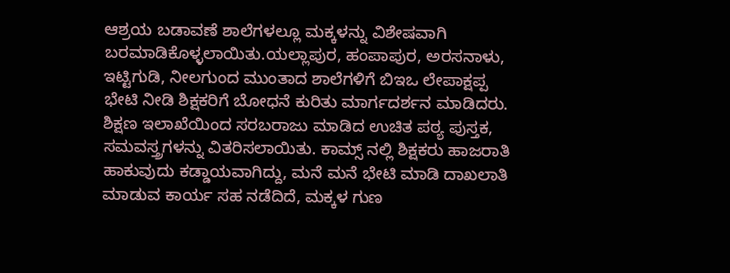ಆಶ್ರಯ ಬಡಾವಣೆ ಶಾಲೆಗಳಲ್ಲೂ ಮಕ್ಕಳನ್ನು ವಿಶೇಷವಾಗಿ ಬರಮಾಡಿಕೊಳ್ಳಲಾಯಿತು.ಯಲ್ಲಾಪುರ, ಹಂಪಾಪುರ, ಅರಸನಾಳು, ಇಟ್ಟಿಗುಡಿ, ನೀಲಗುಂದ ಮುಂತಾದ ಶಾಲೆಗಳಿಗೆ ಬಿಇಒ ಲೇಪಾಕ್ಷಪ್ಪ ಭೇಟಿ ನೀಡಿ ಶಿಕ್ಷಕರಿಗೆ ಬೋಧನೆ ಕುರಿತು ಮಾರ್ಗದರ್ಶನ ಮಾಡಿದರು.
ಶಿಕ್ಷಣ ಇಲಾಖೆಯಿಂದ ಸರಬರಾಜು ಮಾಡಿದ ಉಚಿತ ಪಠ್ಯ ಪುಸ್ತಕ, ಸಮವಸ್ತ್ರಗಳನ್ನು ವಿತರಿಸಲಾಯಿತು. ಕಾಮ್ಸ್ ನಲ್ಲಿ ಶಿಕ್ಷಕರು ಹಾಜರಾತಿ ಹಾಕುವುದು ಕಡ್ಡಾಯವಾಗಿದ್ದು, ಮನೆ ಮನೆ ಭೇಟಿ ಮಾಡಿ ದಾಖಲಾತಿ ಮಾಡುವ ಕಾರ್ಯ ಸಹ ನಡೆದಿದೆ, ಮಕ್ಕಳ ಗುಣ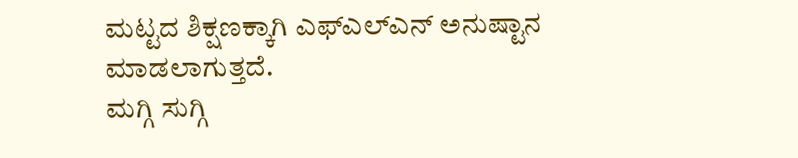ಮಟ್ಟದ ಶಿಕ್ಷಣಕ್ಕಾಗಿ ಎಫ್ಎಲ್ಎನ್ ಅನುಷ್ಟಾನ ಮಾಡಲಾಗುತ್ತದೆ.
ಮಗ್ಗಿ ಸುಗ್ಗಿ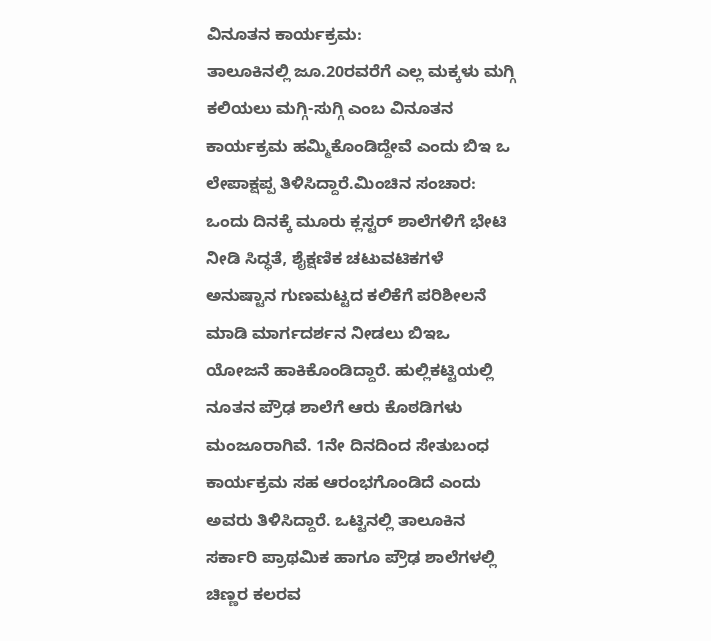ವಿನೂತನ ಕಾರ್ಯಕ್ರಮ:
ತಾಲೂಕಿನಲ್ಲಿ ಜೂ.20ರವರೆಗೆ ಎಲ್ಲ ಮಕ್ಕಳು ಮಗ್ಗಿ ಕಲಿಯಲು ಮಗ್ಗಿ-ಸುಗ್ಗಿ ಎಂಬ ವಿನೂತನ ಕಾರ್ಯಕ್ರಮ ಹಮ್ಮಿಕೊಂಡಿದ್ದೇವೆ ಎಂದು ಬಿಇ ಒ ಲೇಪಾಕ್ಷಪ್ಪ ತಿಳಿಸಿದ್ದಾರೆ.ಮಿಂಚಿನ ಸಂಚಾರ:
ಒಂದು ದಿನಕ್ಕೆ ಮೂರು ಕ್ಲಸ್ಟರ್ ಶಾಲೆಗಳಿಗೆ ಭೇಟಿ ನೀಡಿ ಸಿದ್ಧತೆ, ಶೈಕ್ಷಣಿಕ ಚಟುವಟಿಕಗಳೆ ಅನುಷ್ಟಾನ ಗುಣಮಟ್ಟದ ಕಲಿಕೆಗೆ ಪರಿಶೀಲನೆ ಮಾಡಿ ಮಾರ್ಗದರ್ಶನ ನೀಡಲು ಬಿಇಒ ಯೋಜನೆ ಹಾಕಿಕೊಂಡಿದ್ದಾರೆ. ಹುಲ್ಲಿಕಟ್ಟಿಯಲ್ಲಿ ನೂತನ ಪ್ರೌಢ ಶಾಲೆಗೆ ಆರು ಕೊಠಡಿಗಳು ಮಂಜೂರಾಗಿವೆ. 1ನೇ ದಿನದಿಂದ ಸೇತುಬಂಧ ಕಾರ್ಯಕ್ರಮ ಸಹ ಆರಂಭಗೊಂಡಿದೆ ಎಂದು ಅವರು ತಿಳಿಸಿದ್ದಾರೆ. ಒಟ್ಟಿನಲ್ಲಿ ತಾಲೂಕಿನ ಸರ್ಕಾರಿ ಪ್ರಾಥಮಿಕ ಹಾಗೂ ಪ್ರೌಢ ಶಾಲೆಗಳಲ್ಲಿ ಚಿಣ್ಣರ ಕಲರವ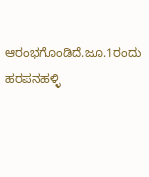ಆರಂಭಗೊಂಡಿದೆ.ಜೂ.1ರಂದು ಹರಪನಹಳ್ಳಿ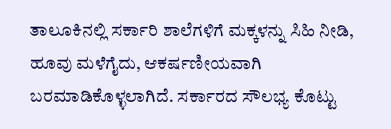ತಾಲೂಕಿನಲ್ಲಿ ಸರ್ಕಾರಿ ಶಾಲೆಗಳಿಗೆ ಮಕ್ಕಳನ್ನು ಸಿಹಿ ನೀಡಿ, ಹೂವು ಮಳೆಗೈದು, ಆಕರ್ಷಣೀಯವಾಗಿ ಬರಮಾಡಿಕೊಳ್ಳಲಾಗಿದೆ. ಸರ್ಕಾರದ ಸೌಲಭ್ಯ ಕೊಟ್ಟು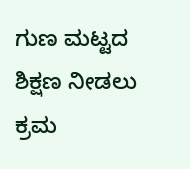ಗುಣ ಮಟ್ಟದ ಶಿಕ್ಷಣ ನೀಡಲು ಕ್ರಮ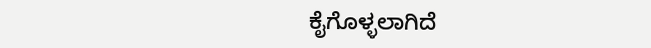ಕೈಗೊಳ್ಳಲಾಗಿದೆ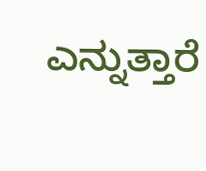ಎನ್ನುತ್ತಾರೆ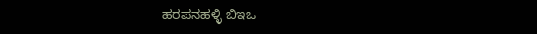ಹರಪನಹಳ್ಳಿ ಬಿಇಒ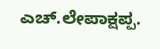ಎಚ್.ಲೇಪಾಕ್ಷಪ್ಪ.